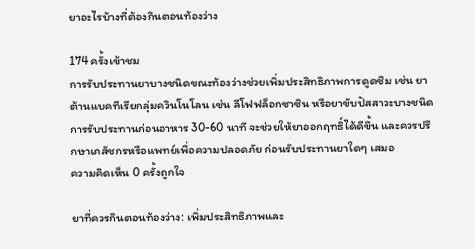ยาอะไรบ้างที่ต้องกินตอนท้องว่าง

174 ครั้งเข้าชม
การรับประทานยาบางชนิดขณะท้องว่างช่วยเพิ่มประสิทธิภาพการดูดซึม เช่น ยาต้านแบคทีเรียกลุ่มควินโนโลน เช่น ลีโฟฟล็อกซาซิน หรือยาขับปัสสาวะบางชนิด การรับประทานก่อนอาหาร 30-60 นาที จะช่วยให้ยาออกฤทธิ์ได้ดีขึ้น และควรปรึกษาเภสัชกรหรือแพทย์เพื่อความปลอดภัย ก่อนรับประทานยาใดๆ เสมอ
ความคิดเห็น 0 ครั้งถูกใจ

ยาที่ควรกินตอนท้องว่าง: เพิ่มประสิทธิภาพและ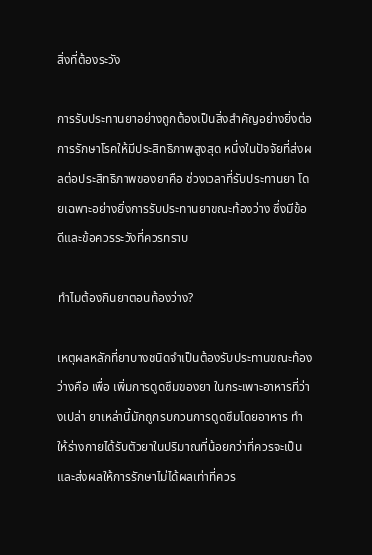สิ่งที่ต้องระวัง

การรับประทานยาอย่างถูกต้องเป็นสิ่งสำคัญอย่างยิ่งต่อการรักษาโรคให้มีประสิทธิภาพสูงสุด หนึ่งในปัจจัยที่ส่งผลต่อประสิทธิภาพของยาคือ ช่วงเวลาที่รับประทานยา โดยเฉพาะอย่างยิ่งการรับประทานยาขณะท้องว่าง ซึ่งมีข้อดีและข้อควรระวังที่ควรทราบ

ทำไมต้องกินยาตอนท้องว่าง?

เหตุผลหลักที่ยาบางชนิดจำเป็นต้องรับประทานขณะท้องว่างคือ เพื่อ เพิ่มการดูดซึมของยา ในกระเพาะอาหารที่ว่างเปล่า ยาเหล่านี้มักถูกรบกวนการดูดซึมโดยอาหาร ทำให้ร่างกายได้รับตัวยาในปริมาณที่น้อยกว่าที่ควรจะเป็น และส่งผลให้การรักษาไม่ได้ผลเท่าที่ควร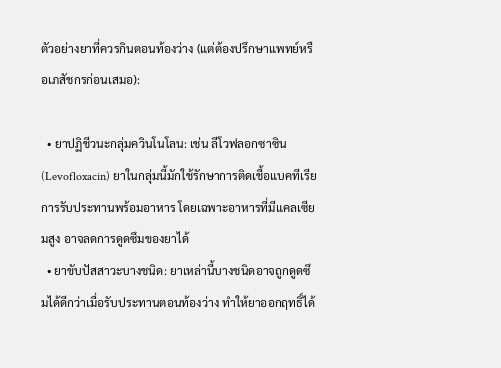ตัวอย่างยาที่ควรกินตอนท้องว่าง (แต่ต้องปรึกษาแพทย์หรือเภสัชกรก่อนเสมอ):

  • ยาปฏิชีวนะกลุ่มควินโนโลน: เช่น ลีโวฟลอกซาซิน (Levofloxacin) ยาในกลุ่มนี้มักใช้รักษาการติดเชื้อแบคทีเรีย การรับประทานพร้อมอาหาร โดยเฉพาะอาหารที่มีแคลเซียมสูง อาจลดการดูดซึมของยาได้
  • ยาขับปัสสาวะบางชนิด: ยาเหล่านี้บางชนิดอาจถูกดูดซึมได้ดีกว่าเมื่อรับประทานตอนท้องว่าง ทำให้ยาออกฤทธิ์ได้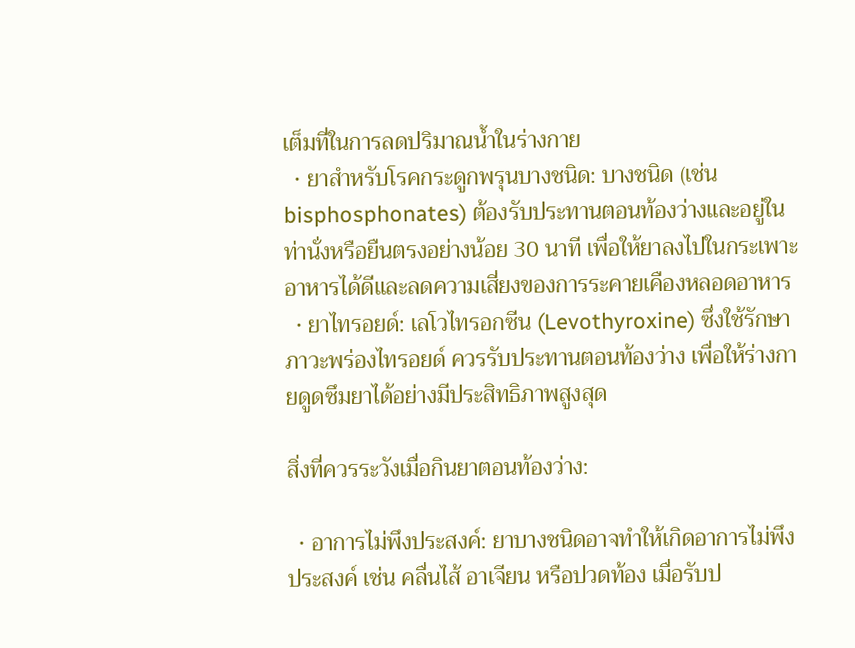เต็มที่ในการลดปริมาณน้ำในร่างกาย
  • ยาสำหรับโรคกระดูกพรุนบางชนิด: บางชนิด (เช่น bisphosphonates) ต้องรับประทานตอนท้องว่างและอยู่ในท่านั่งหรือยืนตรงอย่างน้อย 30 นาที เพื่อให้ยาลงไปในกระเพาะอาหารได้ดีและลดความเสี่ยงของการระคายเคืองหลอดอาหาร
  • ยาไทรอยด์: เลโวไทรอกซีน (Levothyroxine) ซึ่งใช้รักษาภาวะพร่องไทรอยด์ ควรรับประทานตอนท้องว่าง เพื่อให้ร่างกายดูดซึมยาได้อย่างมีประสิทธิภาพสูงสุด

สิ่งที่ควรระวังเมื่อกินยาตอนท้องว่าง:

  • อาการไม่พึงประสงค์: ยาบางชนิดอาจทำให้เกิดอาการไม่พึงประสงค์ เช่น คลื่นไส้ อาเจียน หรือปวดท้อง เมื่อรับป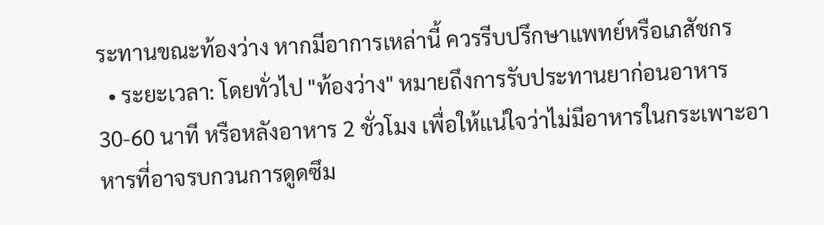ระทานขณะท้องว่าง หากมีอาการเหล่านี้ ควรรีบปรึกษาแพทย์หรือเภสัชกร
  • ระยะเวลา: โดยทั่วไป "ท้องว่าง" หมายถึงการรับประทานยาก่อนอาหาร 30-60 นาที หรือหลังอาหาร 2 ชั่วโมง เพื่อให้แน่ใจว่าไม่มีอาหารในกระเพาะอาหารที่อาจรบกวนการดูดซึม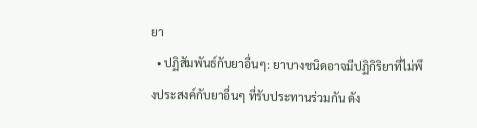ยา
  • ปฏิสัมพันธ์กับยาอื่นๆ: ยาบางชนิดอาจมีปฏิกิริยาที่ไม่พึงประสงค์กับยาอื่นๆ ที่รับประทานร่วมกัน ดัง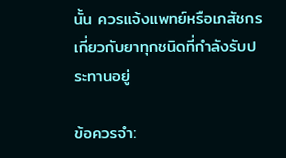นั้น ควรแจ้งแพทย์หรือเภสัชกรเกี่ยวกับยาทุกชนิดที่กำลังรับประทานอยู่

ข้อควรจำ: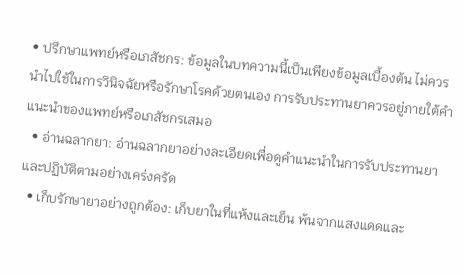• ปรึกษาแพทย์หรือเภสัชกร: ข้อมูลในบทความนี้เป็นเพียงข้อมูลเบื้องต้น ไม่ควรนำไปใช้ในการวินิจฉัยหรือรักษาโรคด้วยตนเอง การรับประทานยาควรอยู่ภายใต้คำแนะนำของแพทย์หรือเภสัชกรเสมอ
  • อ่านฉลากยา: อ่านฉลากยาอย่างละเอียดเพื่อดูคำแนะนำในการรับประทานยา และปฏิบัติตามอย่างเคร่งครัด
  • เก็บรักษายาอย่างถูกต้อง: เก็บยาในที่แห้งและเย็น พ้นจากแสงแดดและ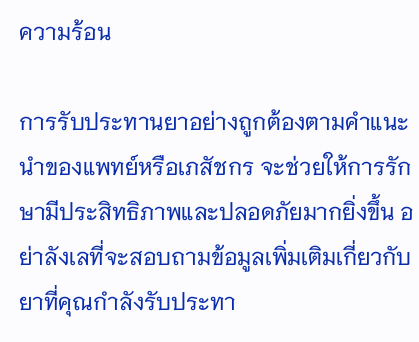ความร้อน

การรับประทานยาอย่างถูกต้องตามคำแนะนำของแพทย์หรือเภสัชกร จะช่วยให้การรักษามีประสิทธิภาพและปลอดภัยมากยิ่งขึ้น อย่าลังเลที่จะสอบถามข้อมูลเพิ่มเติมเกี่ยวกับยาที่คุณกำลังรับประทา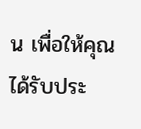น เพื่อให้คุณได้รับประ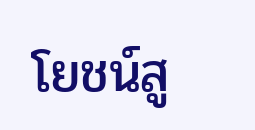โยชน์สู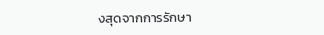งสุดจากการรักษา